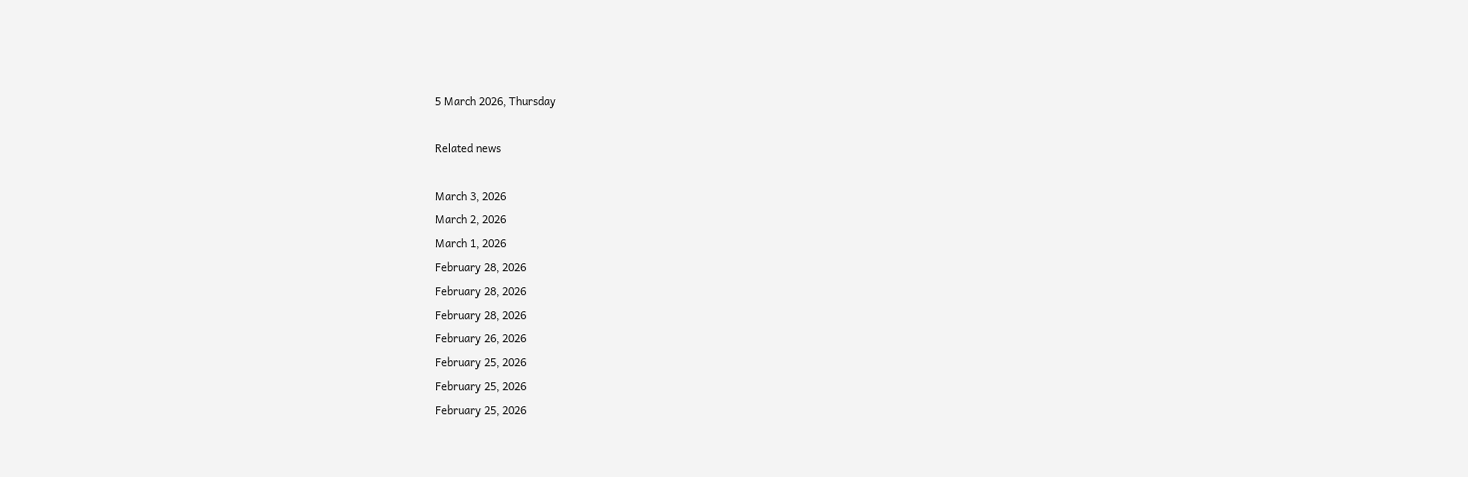5 March 2026, Thursday

Related news

March 3, 2026
March 2, 2026
March 1, 2026
February 28, 2026
February 28, 2026
February 28, 2026
February 26, 2026
February 25, 2026
February 25, 2026
February 25, 2026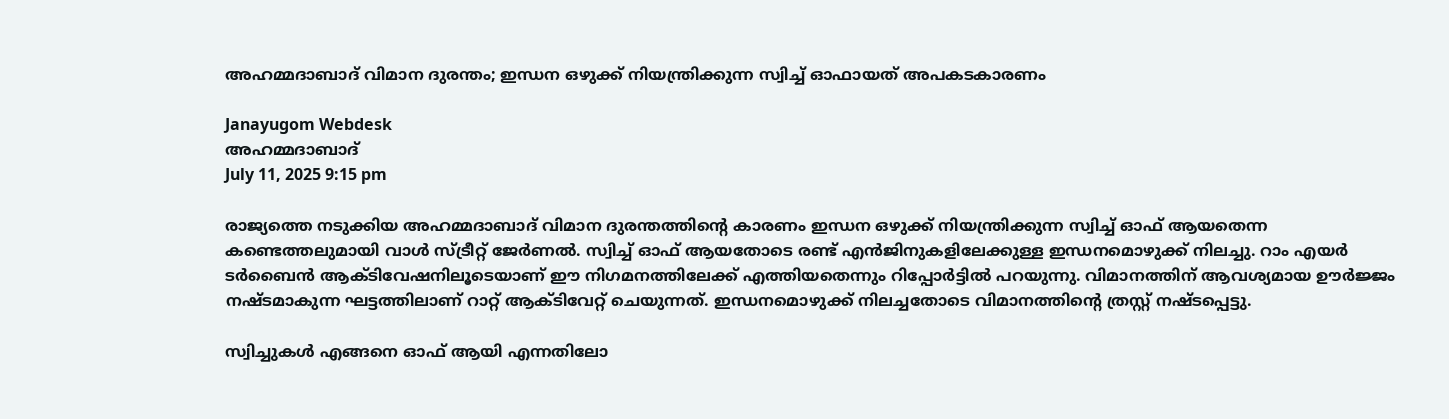അഹമ്മദാബാദ് വിമാന ദുരന്തം; ഇന്ധന ഒഴുക്ക് നിയന്ത്രിക്കുന്ന സ്വിച്ച് ഓഫായത് അപകടകാരണം

Janayugom Webdesk
അഹമ്മദാബാദ്
July 11, 2025 9:15 pm

രാജ്യത്തെ നടുക്കിയ അഹമ്മദാബാദ് വിമാന ദുരന്തത്തിന്റെ കാരണം ഇന്ധന ഒഴുക്ക് നിയന്ത്രിക്കുന്ന സ്വിച്ച് ഓഫ് ആയതെന്ന കണ്ടെത്തലുമായി വാള്‍ സ്ട്രീറ്റ് ജേര്‍ണല്‍. സ്വിച്ച് ഓഫ് ആയതോടെ രണ്ട് എന്‍ജിനുകളിലേക്കുള്ള ഇന്ധനമൊഴുക്ക് നിലച്ചു. റാം എയര്‍ ടര്‍ബൈന്‍ ആക്ടിവേഷനിലൂടെയാണ് ഈ നിഗമനത്തിലേക്ക് എത്തിയതെന്നും റിപ്പോര്‍ട്ടില്‍ പറയുന്നു. വിമാനത്തിന് ആവശ്യമായ ഊർജ്ജം നഷ്ടമാകുന്ന ഘട്ടത്തിലാണ് റാറ്റ് ആക്ടിവേറ്റ് ചെയുന്നത്. ഇന്ധനമൊഴുക്ക് നിലച്ചതോടെ വിമാനത്തിന്റെ ത്രസ്റ്റ് നഷ്ടപ്പെട്ടു.

സ്വിച്ചുകൾ എങ്ങനെ ഓഫ് ആയി എന്നതിലോ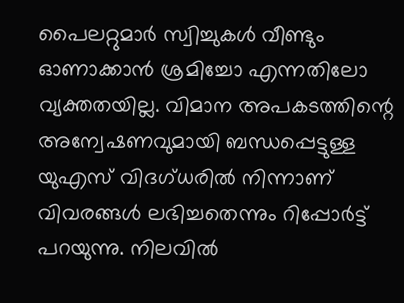പൈലറ്റുമാർ സ്വിച്ചുകൾ വീണ്ടും ഓണാക്കാൻ ശ്രമിച്ചോ എന്നതിലോ വ്യക്തതയില്ല. വിമാന അപകടത്തിന്റെ അന്വേഷണവുമായി ബന്ധപ്പെട്ടുള്ള യുഎസ് വിദഗ്ധരിൽ നിന്നാണ് വിവരങ്ങൾ ലഭിച്ചതെന്നും റിപ്പോർട്ട് പറയുന്നു. നിലവിൽ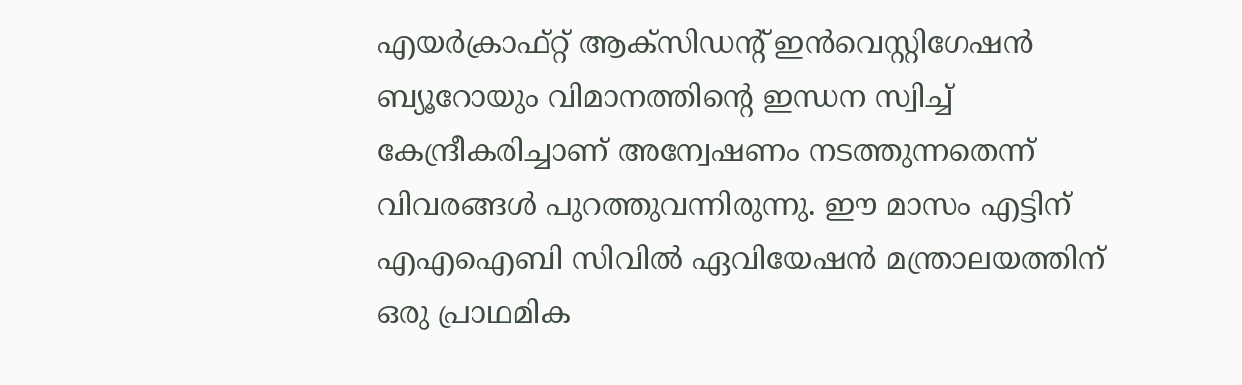എയർക്രാഫ്റ്റ് ആക്സിഡന്റ് ഇൻവെസ്റ്റിഗേഷൻ ബ്യൂറോയും വിമാനത്തിന്റെ ഇന്ധന സ്വിച്ച് കേന്ദ്രീകരിച്ചാണ് അന്വേഷണം നടത്തുന്നതെന്ന് വിവരങ്ങള്‍ പുറത്തുവന്നിരുന്നു. ഈ മാസം എട്ടിന് എഎഐബി സിവിൽ ഏവിയേഷൻ മന്ത്രാലയത്തിന് ഒരു പ്രാഥമിക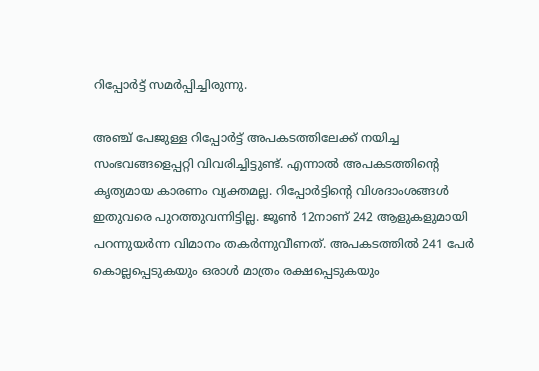റിപ്പോർട്ട് സമർപ്പിച്ചിരുന്നു.

അഞ്ച് പേജുള്ള റിപ്പോർട്ട് അപകടത്തിലേക്ക് നയിച്ച സംഭവങ്ങളെപ്പറ്റി വിവരിച്ചിട്ടുണ്ട്. എന്നാൽ അപകടത്തിന്റെ കൃത്യമായ കാരണം വ്യക്തമല്ല. റിപ്പോർട്ടിന്റെ വിശദാംശങ്ങൾ ഇതുവരെ പുറത്തുവന്നിട്ടില്ല. ജൂൺ 12നാണ് 242 ആളുകളുമായി പറന്നുയർന്ന വിമാനം തകർന്നുവീണത്. അപകടത്തിൽ 241 പേർ കൊല്ലപ്പെടുകയും ഒരാൾ മാത്രം രക്ഷപ്പെടുകയും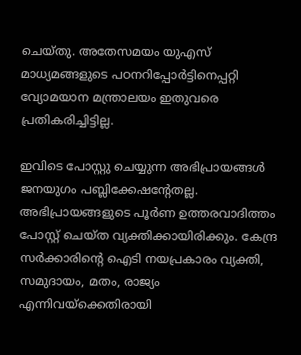ചെയ്‌തു. അതേസമയം യുഎസ് മാധ്യമങ്ങളുടെ പഠനറിപ്പോർട്ടിനെപ്പറ്റി വ്യോമയാന മന്ത്രാലയം ഇതുവരെ പ്രതികരിച്ചിട്ടില്ല.

ഇവിടെ പോസ്റ്റു ചെയ്യുന്ന അഭിപ്രായങ്ങള്‍ ജനയുഗം പബ്ലിക്കേഷന്റേതല്ല. അഭിപ്രായങ്ങളുടെ പൂര്‍ണ ഉത്തരവാദിത്തം പോസ്റ്റ് ചെയ്ത വ്യക്തിക്കായിരിക്കും. കേന്ദ്ര സര്‍ക്കാരിന്റെ ഐടി നയപ്രകാരം വ്യക്തി, സമുദായം, മതം, രാജ്യം എന്നിവയ്‌ക്കെതിരായി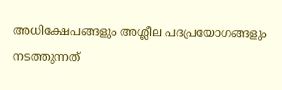അധിക്ഷേപങ്ങളും അശ്ലീല പദപ്രയോഗങ്ങളും നടത്തുന്നത്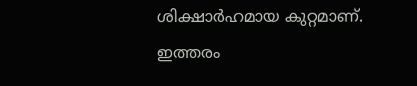ശിക്ഷാര്‍ഹമായ കുറ്റമാണ്. ഇത്തരം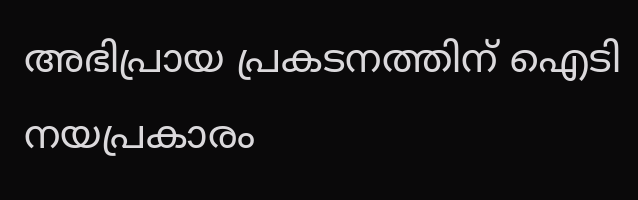അഭിപ്രായ പ്രകടനത്തിന് ഐടി നയപ്രകാരം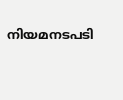നിയമനടപടി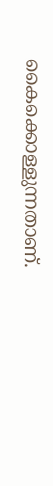കൈക്കൊള്ളുന്നതാണ്.